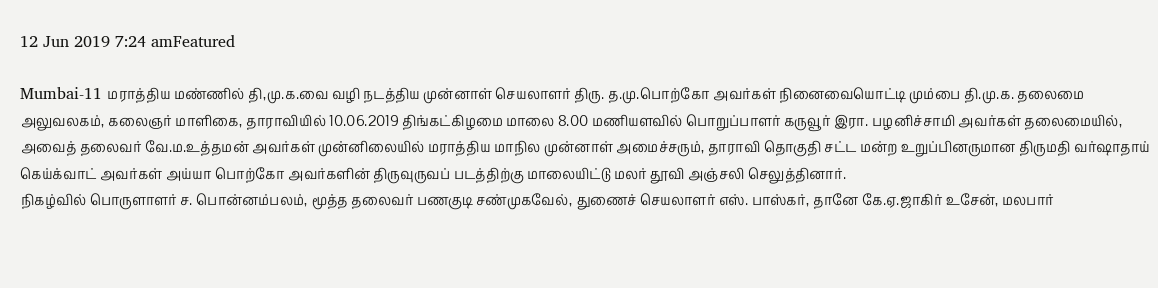12 Jun 2019 7:24 amFeatured

Mumbai-11 மராத்திய மண்ணில் தி,மு.க.வை வழி நடத்திய முன்னாள் செயலாளர் திரு. த.மு.பொற்கோ அவர்கள் நினைவையொட்டி மும்பை தி.மு.க. தலைமை அலுவலகம், கலைஞர் மாளிகை, தாராவியில் 10.06.2019 திங்கட்கிழமை மாலை 8.00 மணியளவில் பொறுப்பாளர் கருவூர் இரா. பழனிச்சாமி அவர்கள் தலைமையில், அவைத் தலைவர் வே.ம.உத்தமன் அவர்கள் முன்னிலையில் மராத்திய மாநில முன்னாள் அமைச்சரும், தாராவி தொகுதி சட்ட மன்ற உறுப்பினருமான திருமதி வர்ஷாதாய் கெய்க்வாட் அவர்கள் அய்யா பொற்கோ அவர்களின் திருவுருவப் படத்திற்கு மாலையிட்டு மலர் தூவி அஞ்சலி செலுத்தினார்.
நிகழ்வில் பொருளாளர் ச. பொன்னம்பலம், மூத்த தலைவர் பணகுடி சண்முகவேல், துணைச் செயலாளர் எஸ். பாஸ்கர், தானே கே.ஏ.ஜாகிர் உசேன், மலபார்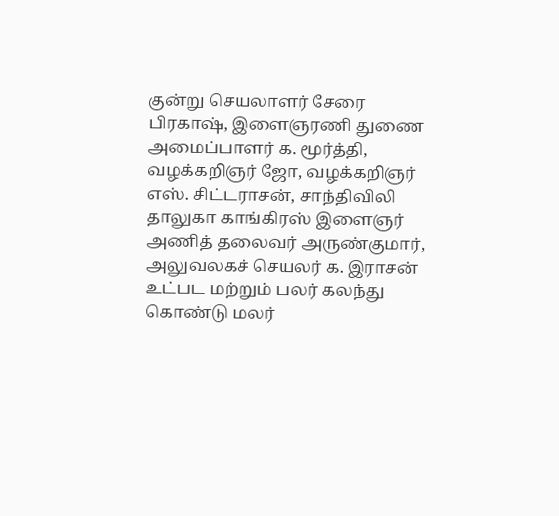குன்று செயலாளர் சேரை பிரகாஷ், இளைஞரணி துணை அமைப்பாளர் க. மூர்த்தி, வழக்கறிஞர் ஜோ, வழக்கறிஞர் எஸ். சிட்டராசன், சாந்திவிலி தாலுகா காங்கிரஸ் இளைஞர் அணித் தலைவர் அருண்குமார், அலுவலகச் செயலர் க. இராசன் உட்பட மற்றும் பலர் கலந்து கொண்டு மலர்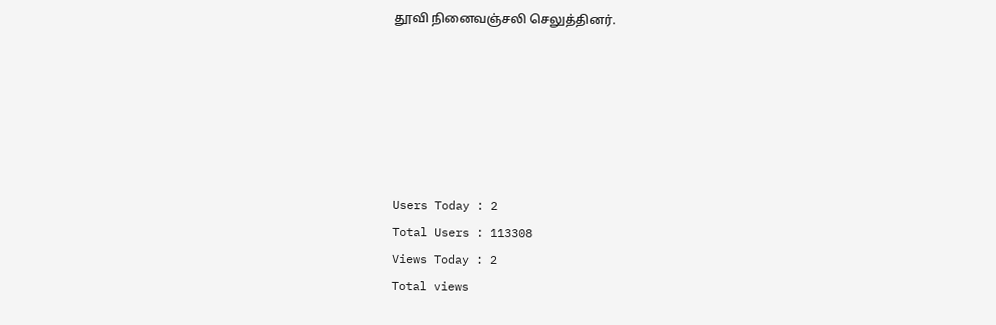தூவி நினைவஞ்சலி செலுத்தினர்.






Users Today : 2
Total Users : 113308
Views Today : 2
Total views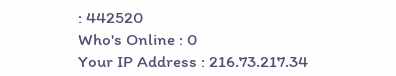: 442520
Who's Online : 0
Your IP Address : 216.73.217.34